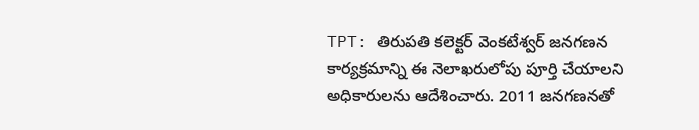TPT: తిరుపతి కలెక్టర్ వెంకటేశ్వర్ జనగణన కార్యక్రమాన్ని ఈ నెలాఖరులోపు పూర్తి చేయాలని అధికారులను ఆదేశించారు. 2011 జనగణనతో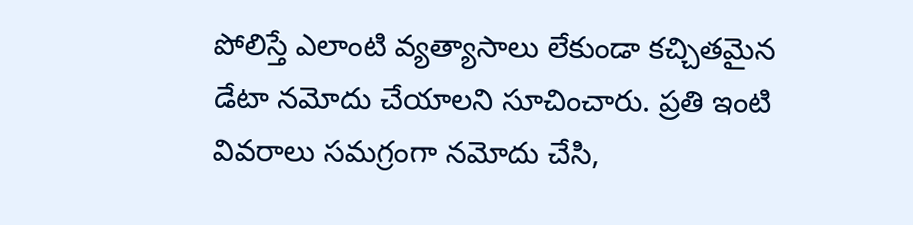పోలిస్తే ఎలాంటి వ్యత్యాసాలు లేకుండా కచ్చితమైన డేటా నమోదు చేయాలని సూచించారు. ప్రతి ఇంటి వివరాలు సమగ్రంగా నమోదు చేసి,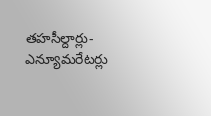తహసీల్దార్లు- ఎన్యూమరేటర్లు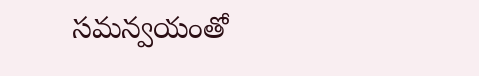సమన్వయంతో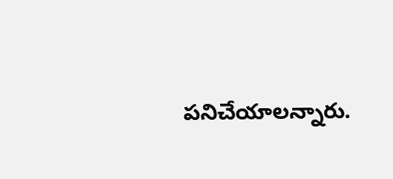పనిచేయాలన్నారు.